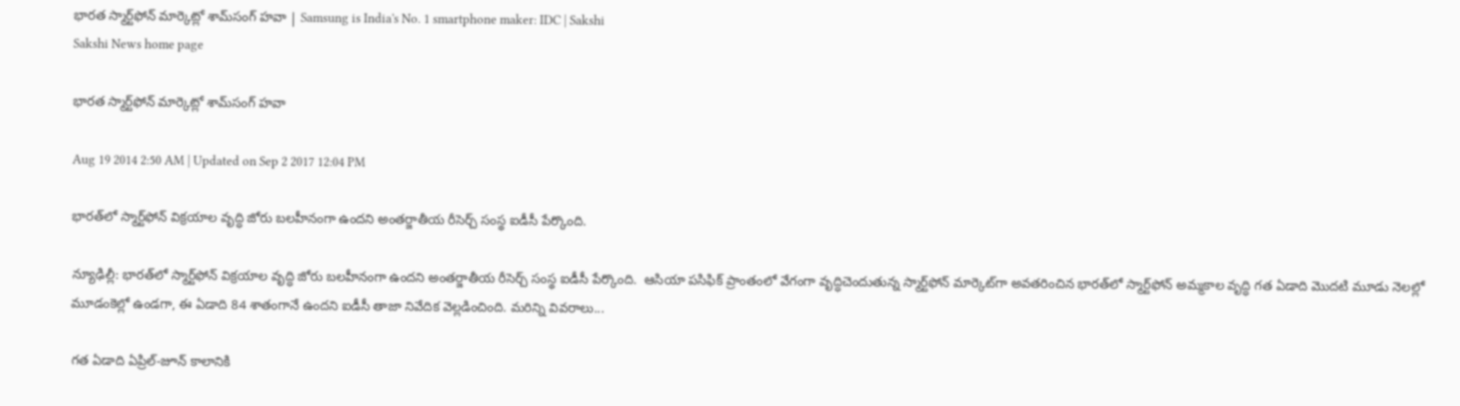భారత స్మార్ట్‌ఫోన్ మార్కెట్లో శామ్‌సంగ్ హవా | Samsung is India's No. 1 smartphone maker: IDC | Sakshi
Sakshi News home page

భారత స్మార్ట్‌ఫోన్ మార్కెట్లో శామ్‌సంగ్ హవా

Aug 19 2014 2:50 AM | Updated on Sep 2 2017 12:04 PM

భారత్‌లో స్మార్ట్‌ఫోన్ విక్రయాల వృద్ధి జోరు బలహీనంగా ఉందని అంతర్జాతీయ రీసెర్చ్ సంస్థ ఐడీసీ పేర్కొంది.

న్యూఢిల్లీ: భారత్‌లో స్మార్ట్‌ఫోన్ విక్రయాల వృద్ధి జోరు బలహీనంగా ఉందని అంతర్జాతీయ రీసెర్చ్ సంస్థ ఐడీసీ పేర్కొంది.  ఆసియా పసిఫిక్ ప్రాంతంలో వేగంగా వృద్ధిచెందుతున్న స్మార్ట్‌ఫోన్ మార్కెట్‌గా అవతరించిన భారత్‌లో స్మార్ట్‌ఫోన్ అమ్మకాల వృద్ధి గత ఏడాది మొదటి మూడు నెలల్లో మూడంకెల్లో ఉండగా, ఈ ఏడాది 84 శాతంగానే ఉందని ఐడీసీ తాజా నివేదిక వెల్లడించింది. మరిన్ని వివరాలు...

గత ఏడాది ఏప్రిల్-జూన్ కాలానికి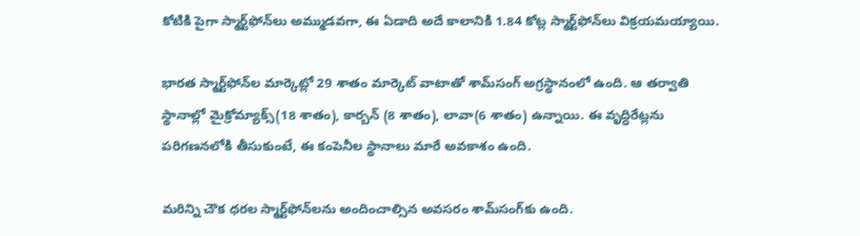కోటికి పైగా స్మార్ట్‌ఫోన్‌లు అమ్ముడవగా, ఈ ఏడాది అదే కాలానికి 1.84 కోట్ల స్మార్ట్‌ఫోన్‌లు విక్రయమయ్యాయి.

భారత స్మార్ట్‌ఫోన్‌ల మార్కెట్లో 29 శాతం మార్కెట్ వాటాతో శామ్‌సంగ్ అగ్రస్థానంలో ఉంది. ఆ తర్వాతి స్థానాల్లో మైక్రోమ్యాక్స్(18 శాతం), కార్బన్ (8 శాతం), లావా(6 శాతం) ఉన్నాయి. ఈ వృద్ధిరేట్లను పరిగణనలోకి తీసుకుంటే, ఈ కంపెనీల స్థానాలు మారే అవకాశం ఉంది.

మరిన్ని చౌక ధరల స్మార్ట్‌ఫోన్‌లను అందించాల్సిన అవసరం శామ్‌సంగ్‌కు ఉంది.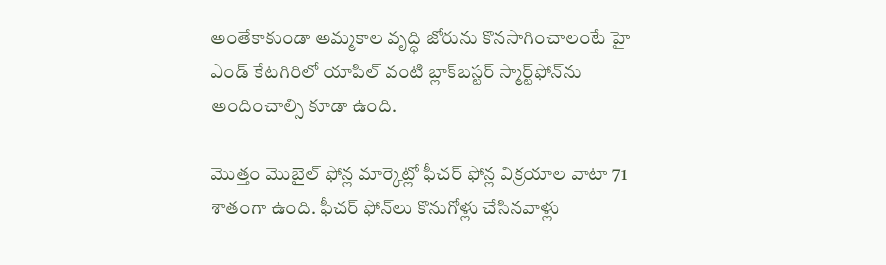అంతేకాకుండా అమ్మకాల వృద్ధి జోరును కొనసాగించాలంటే హై ఎండ్ కేటగిరిలో యాపిల్ వంటి బ్లాక్‌బస్టర్ స్మార్ట్‌ఫోన్‌ను అందించాల్సి కూడా ఉంది.

మొత్తం మొబైల్ ఫోన్ల మార్కెట్లో ఫీచర్ ఫోన్ల విక్రయాల వాటా 71 శాతంగా ఉంది. ఫీచర్ ఫోన్‌లు కొనుగోళ్లు చేసినవాళ్లు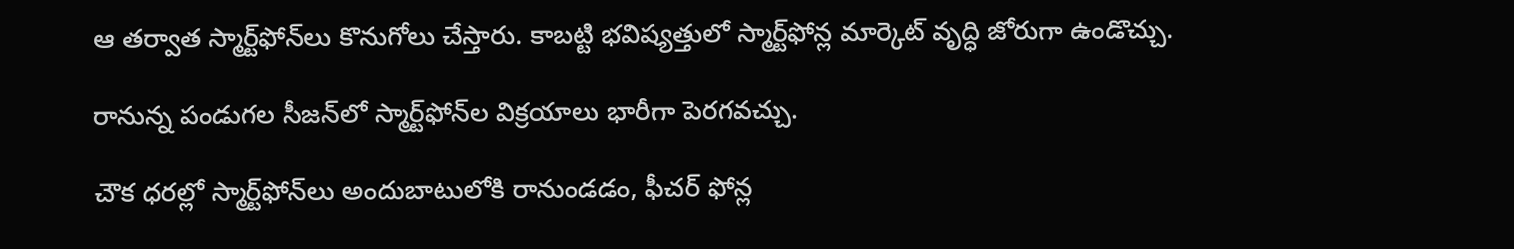ఆ తర్వాత స్మార్ట్‌ఫోన్‌లు కొనుగోలు చేస్తారు. కాబట్టి భవిష్యత్తులో స్మార్ట్‌ఫోన్ల మార్కెట్ వృద్ధి జోరుగా ఉండొచ్చు.

రానున్న పండుగల సీజన్‌లో స్మార్ట్‌ఫోన్‌ల విక్రయాలు భారీగా పెరగవచ్చు.

చౌక ధరల్లో స్మార్ట్‌ఫోన్‌లు అందుబాటులోకి రానుండడం, ఫీచర్ ఫోన్ల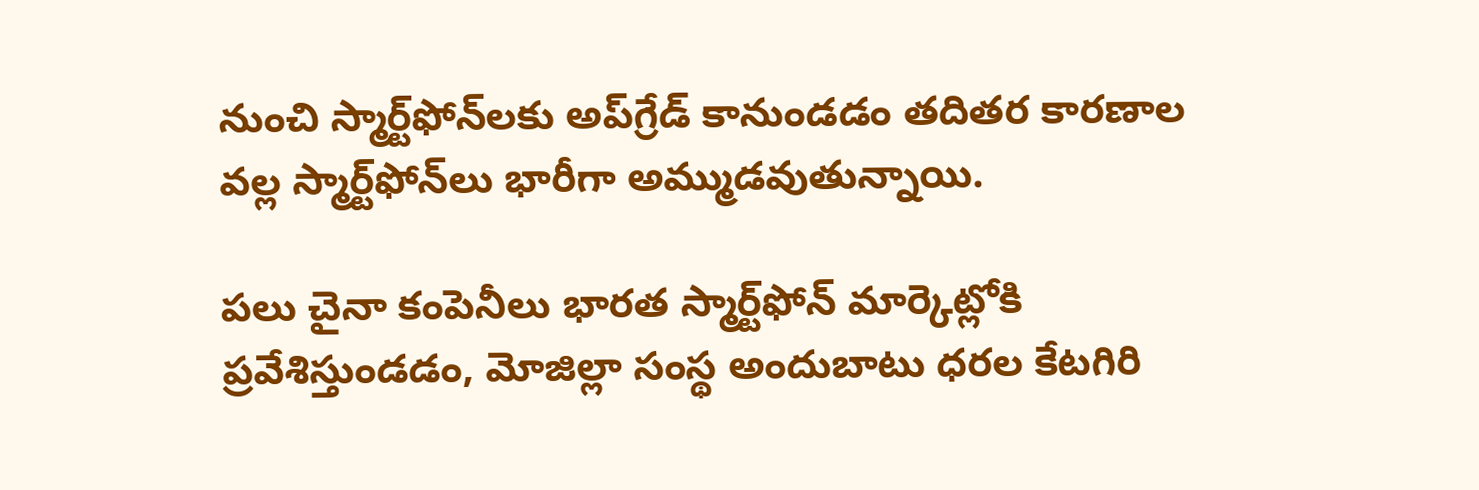నుంచి స్మార్ట్‌ఫోన్‌లకు అప్‌గ్రేడ్ కానుండడం తదితర కారణాల వల్ల స్మార్ట్‌ఫోన్‌లు భారీగా అమ్ముడవుతున్నాయి.

పలు చైనా కంపెనీలు భారత స్మార్ట్‌ఫోన్ మార్కెట్లోకి ప్రవేశిస్తుండడం, మోజిల్లా సంస్థ అందుబాటు ధరల కేటగిరి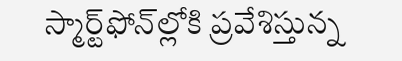స్మార్ట్‌ఫోన్‌ల్లోకి ప్రవేశిస్తున్న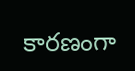కారణంగా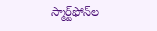స్మార్ట్‌ఫోన్‌ల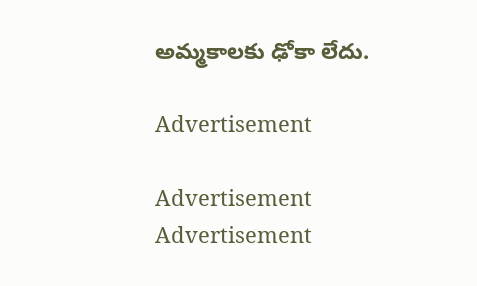అమ్మకాలకు ఢోకా లేదు.

Advertisement

Advertisement
Advertisement